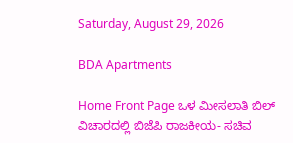Saturday, August 29, 2026

BDA Apartments

Home Front Page ಒಳ ಮೀಸಲಾತಿ ಬಿಲ್ ವಿಚಾರದಲ್ಲಿ ಬಿಜೆಪಿ ರಾಜಕೀಯ- ಸಚಿವ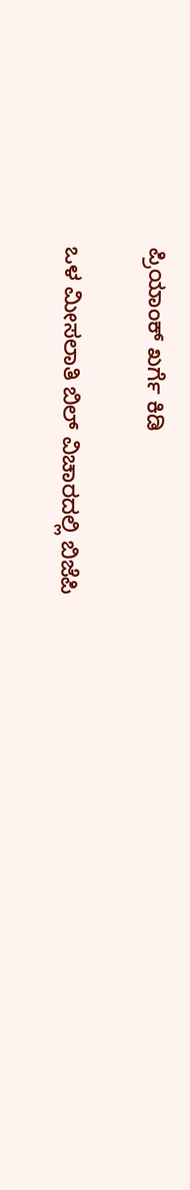ಪ್ರಿಯಾಂಕ್ ಖರ್ಗೆ ಕಿಡಿ

ಒಳ ಮೀಸಲಾತಿ ಬಿಲ್ ವಿಚಾರದಲ್ಲಿ ಬಿಜೆಪಿ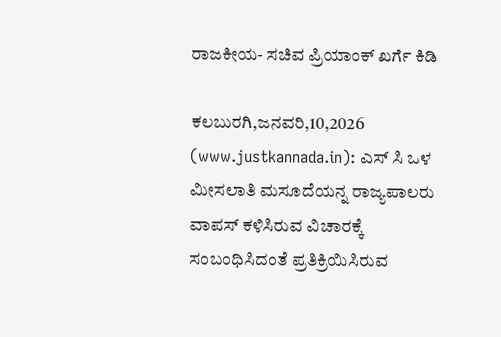ರಾಜಕೀಯ- ಸಚಿವ ಪ್ರಿಯಾಂಕ್ ಖರ್ಗೆ ಕಿಡಿ

ಕಲಬುರಗಿ,ಜನವರಿ,10,2026 (www.justkannada.in): ಎಸ್ ಸಿ ಒಳ ಮೀಸಲಾತಿ ಮಸೂದೆಯನ್ನ ರಾಜ್ಯಪಾಲರು ವಾಪಸ್ ಕಳಿಸಿರುವ ವಿಚಾರಕ್ಕೆ ಸಂಬಂಧಿಸಿದಂತೆ ಪ್ರತಿಕ್ರಿಯಿಸಿರುವ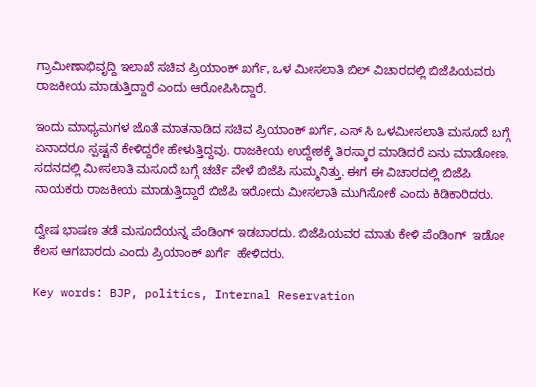ಗ್ರಾಮೀಣಾಭಿವೃದ್ದಿ ಇಲಾಖೆ ಸಚಿವ ಪ್ರಿಯಾಂಕ್ ಖರ್ಗೆ, ಒಳ ಮೀಸಲಾತಿ ಬಿಲ್ ವಿಚಾರದಲ್ಲಿ ಬಿಜೆಪಿಯವರು ರಾಜಕೀಯ ಮಾಡುತ್ತಿದ್ದಾರೆ ಎಂದು ಆರೋಪಿಸಿದ್ದಾರೆ.

ಇಂದು ಮಾಧ್ಯಮಗಳ ಜೊತೆ ಮಾತನಾಡಿದ ಸಚಿವ ಪ್ರಿಯಾಂಕ್ ಖರ್ಗೆ, ಎಸ್ ಸಿ ಒಳಮೀಸಲಾತಿ ಮಸೂದೆ ಬಗ್ಗೆ ಏನಾದರೂ ಸ್ಪಷ್ಟನೆ ಕೇಳಿದ್ದರೇ ಹೇಳುತ್ತಿದ್ದವು. ರಾಜಕೀಯ ಉದ್ದೇಶಕ್ಕೆ ತಿರಸ್ಕಾರ ಮಾಡಿದರೆ ಏನು ಮಾಡೋಣ.  ಸದನದಲ್ಲಿ ಮೀಸಲಾತಿ ಮಸೂದೆ ಬಗ್ಗೆ ಚರ್ಚೆ ವೇಳೆ ಬಿಜೆಪಿ ಸುಮ್ಮನಿತ್ತು. ಈಗ ಈ ವಿಚಾರದಲ್ಲಿ ಬಿಜೆಪಿ ನಾಯಕರು ರಾಜಕೀಯ ಮಾಡುತ್ತಿದ್ದಾರೆ ಬಿಜೆಪಿ ಇರೋದು ಮೀಸಲಾತಿ ಮುಗಿಸೋಕೆ ಎಂದು ಕಿಡಿಕಾರಿದರು.

ದ್ವೇಷ ಭಾಷಣ ತಡೆ ಮಸೂದೆಯನ್ನ ಪೆಂಡಿಂಗ್ ಇಡಬಾರದು. ಬಿಜೆಪಿಯವರ ಮಾತು ಕೇಳಿ ಪೆಂಡಿಂಗ್  ಇಡೋ ಕೆಲಸ ಆಗಬಾರದು ಎಂದು ಪ್ರಿಯಾಂಕ್ ಖರ್ಗೆ  ಹೇಳಿದರು.

Key words: BJP, politics, Internal Reservation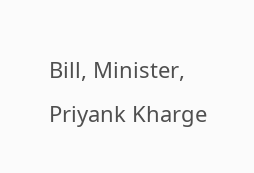Bill, Minister, Priyank Kharge